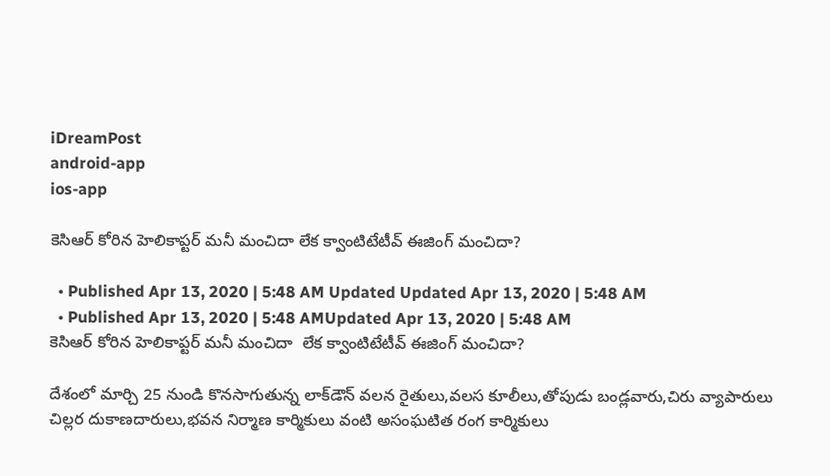iDreamPost
android-app
ios-app

కెసిఆర్ కోరిన హెలికాప్టర్ మనీ మంచిదా లేక క్వాంటిటేటీవ్ ఈజింగ్ మంచిదా?

  • Published Apr 13, 2020 | 5:48 AM Updated Updated Apr 13, 2020 | 5:48 AM
  • Published Apr 13, 2020 | 5:48 AMUpdated Apr 13, 2020 | 5:48 AM
కెసిఆర్ కోరిన హెలికాప్టర్ మనీ మంచిదా  లేక క్వాంటిటేటీవ్ ఈజింగ్ మంచిదా?

దేశంలో మార్చి 25 నుండి కొనసాగుతున్న లాక్‌డౌన్‌ వలన రైతులు,వలస కూలీలు,తోపుడు బండ్లవారు,చిరు వ్యాపారులు చిల్లర దుకాణదారులు,భవన నిర్మాణ కార్మికులు వంటి అసంఘటిత రంగ కార్మికులు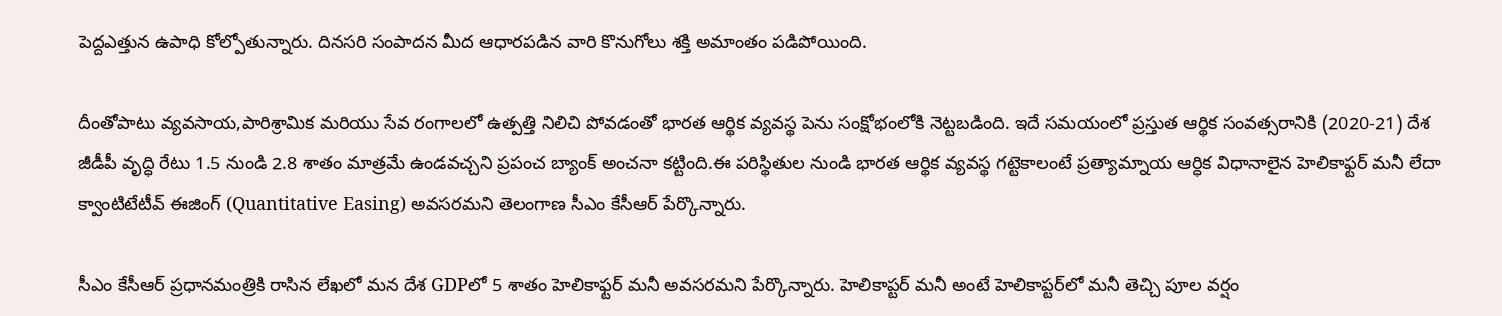పెద్దఎత్తున ఉపాధి కోల్పోతున్నారు. దినసరి సంపాదన మీద ఆధారపడిన వారి కొనుగోలు శక్తి అమాంతం పడిపోయింది.

దీంతోపాటు వ్యవసాయ,పారిశ్రామిక మరియు సేవ రంగాలలో ఉత్పత్తి నిలిచి పోవడంతో భారత ఆర్థిక వ్యవస్థ పెను సంక్షోభంలోకి నెట్టబడింది. ఇదే సమయంలో ప్రస్తుత ఆర్థిక సంవత్సరానికి (2020-21) దేశ జీడీపీ వృద్ధి రేటు 1.5 నుండి 2.8 శాతం మాత్రమే ఉండవచ్చని ప్రపంచ బ్యాంక్‌ అంచనా కట్టింది.ఈ పరిస్థితుల నుండి భారత ఆర్థిక వ్యవస్థ గట్టెకాలంటే ప్రత్యామ్నాయ ఆర్ధిక విధానాలైన హెలికాఫ్టర్ మనీ లేదా క్వాంటిటేటీవ్ ఈజింగ్ (Quantitative Easing) అవసరమని తెలంగాణ సీఎం కేసీఆర్ పేర్కొన్నారు.

సీఎం కేసీఆర్ ప్రధానమంత్రికి రాసిన లేఖలో మన దేశ GDPలో 5 శాతం హెలికాఫ్టర్ మనీ అవసరమని పేర్కొన్నారు. హెలికాప్టర్‌ మనీ అంటే హెలికాప్టర్‌లో మనీ తెచ్చి పూల వర్షం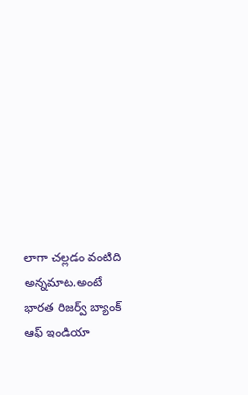లాగా చల్లడం వంటిది అన్నమాట.అంటే భారత రిజర్వ్ బ్యాంక్ ఆఫ్ ఇండియా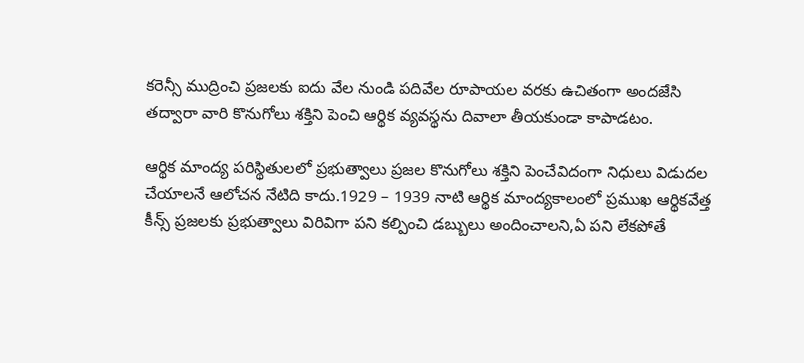కరెన్సీ ముద్రించి ప్రజలకు ఐదు వేల నుండి పదివేల రూపాయల వరకు ఉచితంగా అందజేసి తద్వారా వారి కొనుగోలు శక్తిని పెంచి ఆర్థిక వ్యవస్థను దివాలా తీయకుండా కాపాడటం.

ఆర్థిక మాంద్య పరిస్థితులలో ప్రభుత్వాలు ప్రజల కొనుగోలు శక్తిని పెంచేవిదంగా నిధులు విడుదల చేయాలనే ఆలోచన నేటిది కాదు.1929 – 1939 నాటి ఆర్థిక మాంద్యకాలంలో ప్రముఖ ఆర్థికవేత్త కీన్స్ ప్రజలకు ప్రభుత్వాలు విరివిగా పని కల్పించి డబ్బులు అందించాలని,ఏ పని లేకపోతే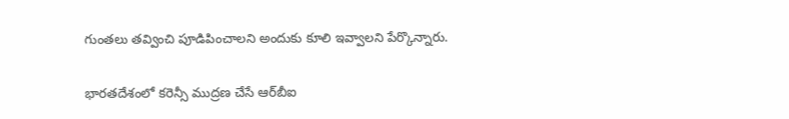గుంతలు తవ్వించి పూడిపించాలని అందుకు కూలి ఇవ్వాలని పేర్కొన్నారు.

భారతదేశంలో కరెన్సీ ముద్రణ చేసే ఆర్‌బీఐ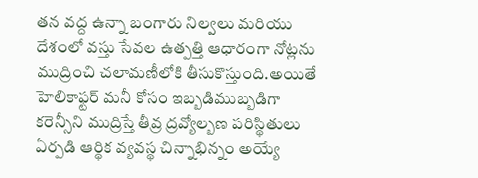తన వద్ద ఉన్నా బంగారు నిల్వలు మరియు దేశంలో వస్తు సేవల ఉత్పత్తి ఆధారంగా నోట్లను ముద్రించి చలామణీలోకి తీసుకొస్తుంది.అయితే హెలికాఫ్టర్ మనీ కోసం ఇబ్బడిముబ్బడిగా కరెన్సీని ముద్రిస్తే తీవ్ర ద్రవ్యోల్బణ పరిస్థితులు ఏర్పడి ఆర్థిక వ్యవస్థ చిన్నాభిన్నం అయ్యే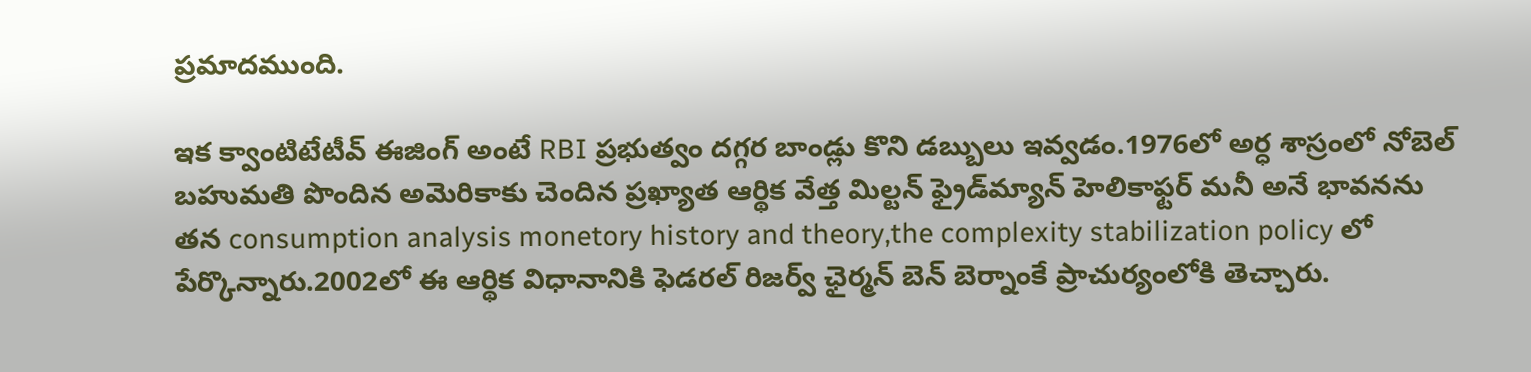ప్రమాదముంది.

ఇక క్వాంటిటేటీవ్ ఈజింగ్ అంటే RBI ప్రభుత్వం దగ్గర బాండ్లు కొని డబ్బులు ఇవ్వడం.1976లో అర్ధ శాస్రంలో నోబెల్ బహుమతి పొందిన అమెరికాకు చెందిన ప్రఖ్యాత ఆర్థిక వేత్త మిల్టన్ ఫ్రైడ్‌మ్యాన్‌ హెలికాఫ్టర్ మనీ అనే భావనను తన consumption analysis monetory history and theory,the complexity stabilization policy లో పేర్కొన్నారు.2002లో ఈ ఆర్థిక విధానానికి ఫెడరల్‌ రిజర్వ్‌ ఛైర్మన్‌ బెన్‌ బెర్నాంకే ప్రాచుర్యంలోకి తెచ్చారు.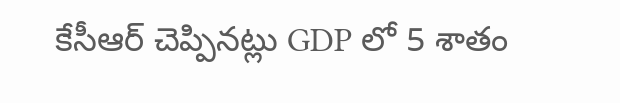కేసీఆర్ చెప్పినట్లు GDP లో 5 శాతం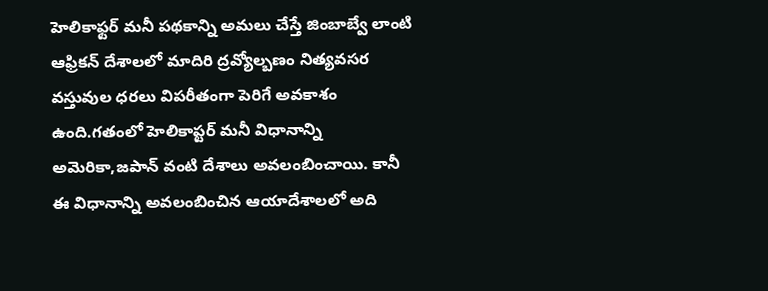హెలికాఫ్టర్ మనీ పథకాన్ని అమలు చేస్తే జింబాబ్వే లాంటి ఆఫ్రికన్ దేశాలలో మాదిరి ద్రవ్యోల్బణం నిత్యవసర వస్తువుల ధరలు విపరీతంగా పెరిగే అవకాశం ఉంది.గతంలో హెలికాప్టర్‌ మనీ విధానాన్ని అమెరికా,జపాన్‌ వంటి దేశాలు అవలంబించాయి. కానీ ఈ విధానాన్ని అవలంబించిన ఆయాదేశాలలో అది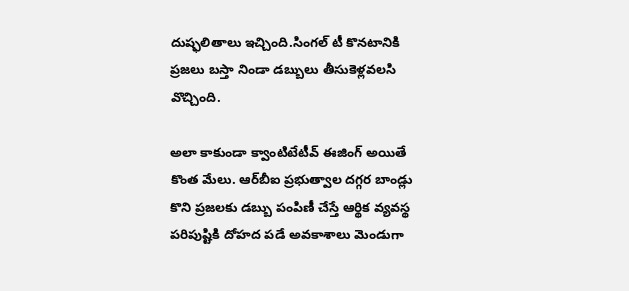దుష్ఫలితాలు ఇచ్చింది.సింగల్ టీ కొనటానికి ప్రజలు బస్తా నిండా డబ్బులు తీసుకెళ్లవలసి వొచ్చింది.

అలా కాకుండా క్వాంటిటేటీవ్ ఈజింగ్ అయితే కొంత మేలు. ఆర్‌బీఐ ప్రభుత్వాల దగ్గర బాండ్లు కొని ప్రజలకు డబ్బు పంపిణీ చేస్తే ఆర్థిక వ్యవస్థ పరిపుష్టికి దోహద పడే అవకాశాలు మెండుగా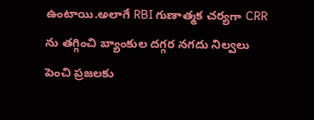ఉంటాయి.అలాగే RBI గుణాత్మక చర్యగా CRR ను తగ్గించి బ్యాంకుల దగ్గర నగదు నిల్వలు పెంచి ప్రజలకు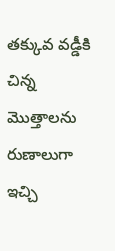తక్కువ వడ్డీకి చిన్న మొత్తాలను రుణాలుగా ఇచ్చి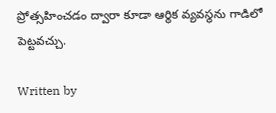ప్రోత్సహించడం ద్వారా కూడా ఆర్థిక వ్యవస్థను గాడిలో పెట్టవచ్చు.

Written by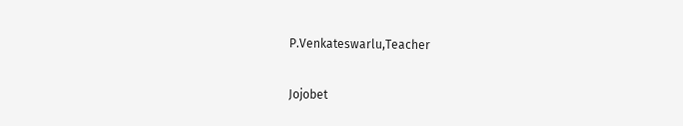P.Venkateswarlu,Teacher

Jojobet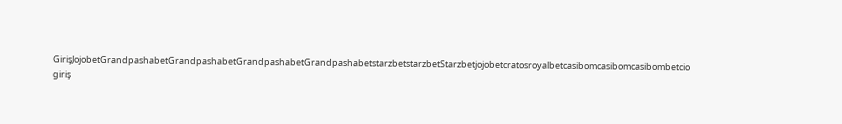GirişJojobetGrandpashabetGrandpashabetGrandpashabetGrandpashabetstarzbetstarzbetStarzbetjojobetcratosroyalbetcasibomcasibomcasibombetcio giriş